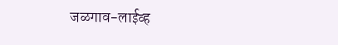जळगाव-लाईव्ह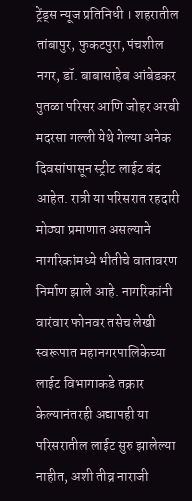ट्रेंड्स न्यूज प्रतिनिधी । शहरातील तांबापुर, फुकटपुरा, पंचशील नगर, डॉ. बाबासाहेब आंबेडकर पुतळा परिसर आणि जोहर अरबी मदरसा गल्ली येथे गेल्या अनेक दिवसांपासून स्ट्रीट लाईट बंद आहेत. रात्री या परिसरात रहदारी मोठ्या प्रमाणात असल्याने नागरिकांमध्ये भीतीचे वातावरण निर्माण झाले आहे. नागरिकांनी वारंवार फोनवर तसेच लेखी स्वरूपात महानगरपालिकेच्या लाईट विभागाकडे तक्रार केल्यानंतरही अद्यापही या परिसरातील लाईट सुरु झालेल्या नाहीत, अशी तीव्र नाराजी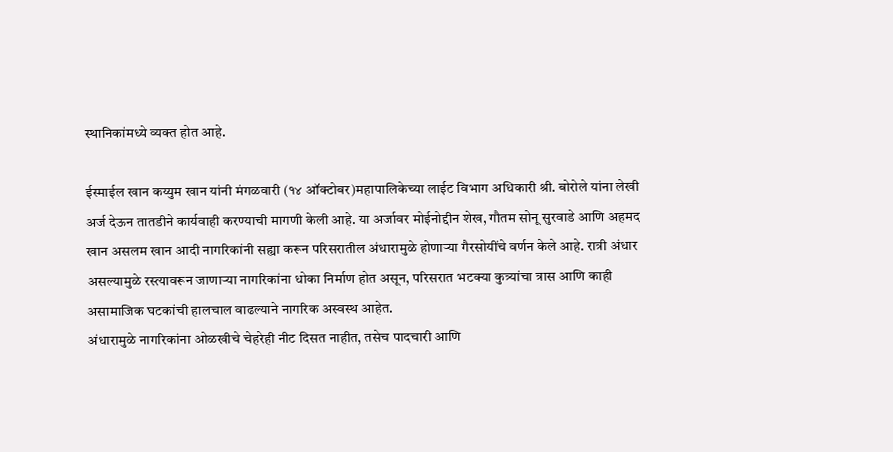स्थानिकांमध्ये व्यक्त होत आहे.

ईस्माईल खान कय्युम खान यांनी मंगळवारी (१४ ऑक्टोबर)महापालिकेच्या लाईट विभाग अधिकारी श्री. बोरोले यांना लेखी अर्ज देऊन तातडीने कार्यवाही करण्याची मागणी केली आहे. या अर्जावर मोईनोद्दीन शेख, गौतम सोनू सुरवाडे आणि अहमद खान असलम खान आदी नागरिकांनी सह्या करून परिसरातील अंधारामुळे होणाऱ्या गैरसोयींचे वर्णन केले आहे. रात्री अंधार असल्यामुळे रस्त्यावरून जाणाऱ्या नागरिकांना धोका निर्माण होत असून, परिसरात भटक्या कुत्र्यांचा त्रास आणि काही असामाजिक घटकांची हालचाल वाढल्याने नागरिक अस्वस्थ आहेत.
अंधारामुळे नागरिकांना ओळखीचे चेहरेही नीट दिसत नाहीत, तसेच पादचारी आणि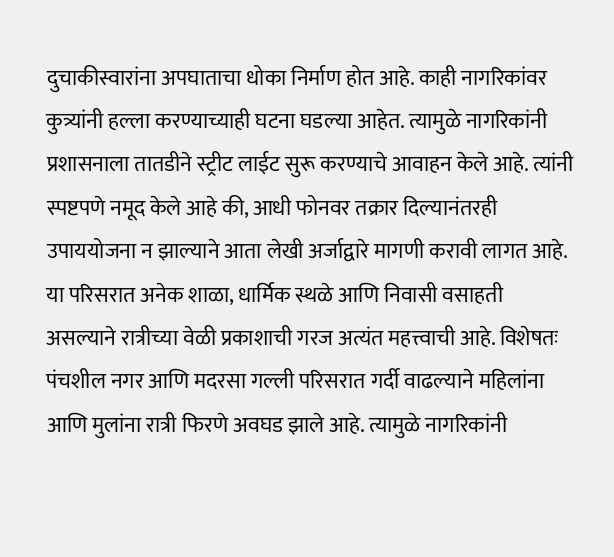दुचाकीस्वारांना अपघाताचा धोका निर्माण होत आहे. काही नागरिकांवर कुत्र्यांनी हल्ला करण्याच्याही घटना घडल्या आहेत. त्यामुळे नागरिकांनी प्रशासनाला तातडीने स्ट्रीट लाईट सुरू करण्याचे आवाहन केले आहे. त्यांनी स्पष्टपणे नमूद केले आहे की, आधी फोनवर तक्रार दिल्यानंतरही उपाययोजना न झाल्याने आता लेखी अर्जाद्वारे मागणी करावी लागत आहे.
या परिसरात अनेक शाळा, धार्मिक स्थळे आणि निवासी वसाहती असल्याने रात्रीच्या वेळी प्रकाशाची गरज अत्यंत महत्त्वाची आहे. विशेषतः पंचशील नगर आणि मदरसा गल्ली परिसरात गर्दी वाढल्याने महिलांना आणि मुलांना रात्री फिरणे अवघड झाले आहे. त्यामुळे नागरिकांनी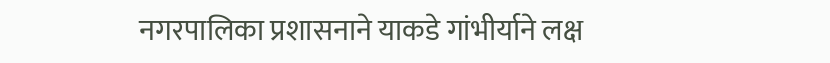नगरपालिका प्रशासनाने याकडे गांभीर्याने लक्ष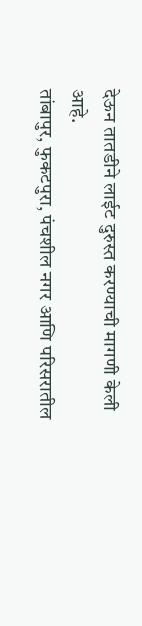देऊन तातडीने लाईट दुरुस्त करण्याची मागणी केली आहे.
तांबापुर, फुकटपुरा, पंचशील नगर आणि परिसरातील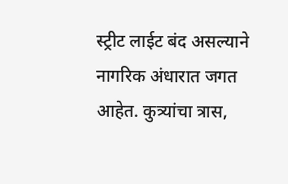स्ट्रीट लाईट बंद असल्याने नागरिक अंधारात जगत आहेत. कुत्र्यांचा त्रास,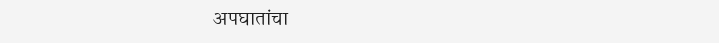अपघातांचा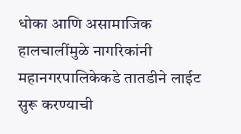धोका आणि असामाजिक हालचालींमुळे नागरिकांनी महानगरपालिकेकडे तातडीने लाईट सुरू करण्याची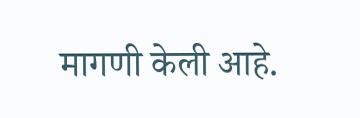मागणी केली आहे.